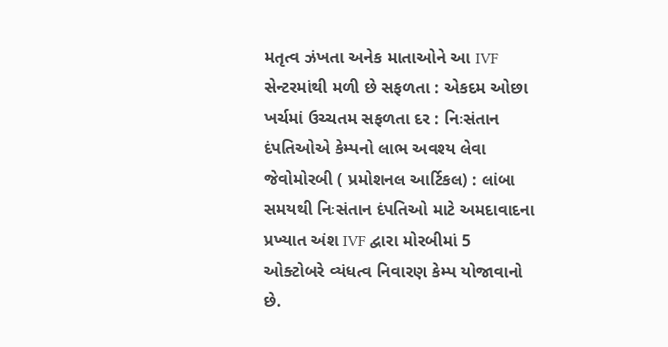મતૃત્વ ઝંખતા અનેક માતાઓને આ IVF સેન્ટરમાંથી મળી છે સફળતા : એકદમ ઓછા ખર્ચમાં ઉચ્ચતમ સફળતા દર : નિઃસંતાન દંપતિઓએ કેમ્પનો લાભ અવશ્ય લેવા જેવોમોરબી ( પ્રમોશનલ આર્ટિકલ) : લાંબા સમયથી નિઃસંતાન દંપતિઓ માટે અમદાવાદના પ્રખ્યાત અંશ IVF દ્વારા મોરબીમાં 5 ઓક્ટોબરે વ્યંધત્વ નિવારણ કેમ્પ યોજાવાનો છે.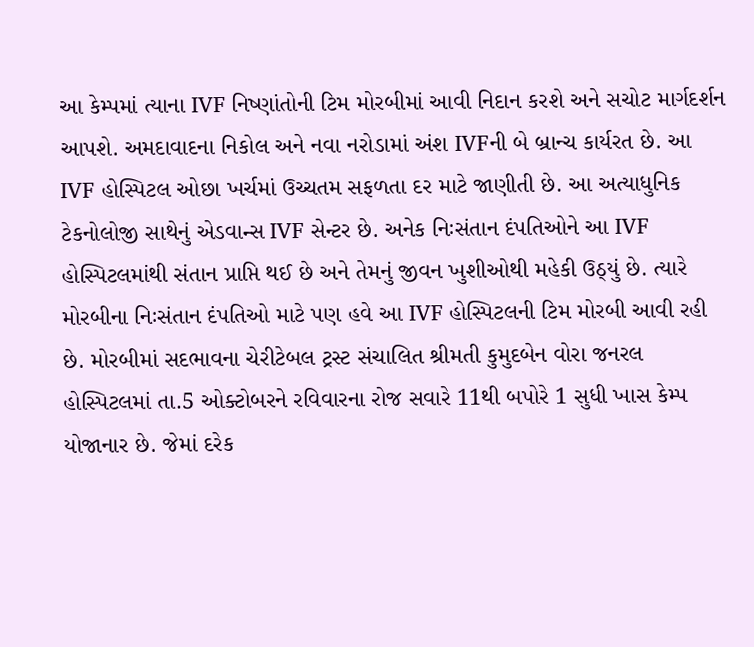આ કેમ્પમાં ત્યાના IVF નિષ્ણાંતોની ટિમ મોરબીમાં આવી નિદાન કરશે અને સચોટ માર્ગદર્શન આપશે. અમદાવાદના નિકોલ અને નવા નરોડામાં અંશ IVFની બે બ્રાન્ચ કાર્યરત છે. આ IVF હોસ્પિટલ ઓછા ખર્ચમાં ઉચ્ચતમ સફળતા દર માટે જાણીતી છે. આ અત્યાધુનિક ટેકનોલોજી સાથેનું એડવાન્સ IVF સેન્ટર છે. અનેક નિઃસંતાન દંપતિઓને આ IVF હોસ્પિટલમાંથી સંતાન પ્રાપ્તિ થઈ છે અને તેમનું જીવન ખુશીઓથી મહેકી ઉઠ્યું છે. ત્યારે મોરબીના નિઃસંતાન દંપતિઓ માટે પણ હવે આ IVF હોસ્પિટલની ટિમ મોરબી આવી રહી છે. મોરબીમાં સદભાવના ચેરીટેબલ ટ્રસ્ટ સંચાલિત શ્રીમતી કુમુદબેન વોરા જનરલ હોસ્પિટલમાં તા.5 ઓક્ટોબરને રવિવારના રોજ સવારે 11થી બપોરે 1 સુધી ખાસ કેમ્પ યોજાનાર છે. જેમાં દરેક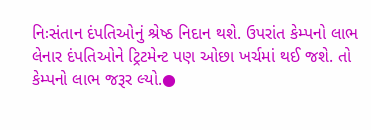નિઃસંતાન દંપતિઓનું શ્રેષ્ઠ નિદાન થશે. ઉપરાંત કેમ્પનો લાભ લેનાર દંપતિઓને ટ્રિટમેન્ટ પણ ઓછા ખર્ચમાં થઈ જશે. તો કેમ્પનો લાભ જરૂર લ્યો.●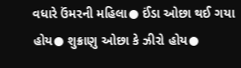વધારે ઉંમરની મહિલા● ઈંડા ઓછા થઈ ગયા હોય● શુક્રાણુ ઓછા કે ઝીરો હોય●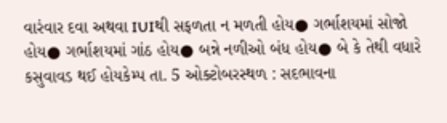વારંવાર દવા અથવા IUIથી સફળતા ન મળતી હોય● ગર્ભાશયમાં સોજો હોય● ગર્ભાશયમાં ગાંઠ હોય● બન્ને નળીઓ બંધ હોય● બે કે તેથી વધારે કસુવાવડ થઈ હોયકેમ્પ તા. 5 ઓક્ટોબરસ્થળ : સદભાવના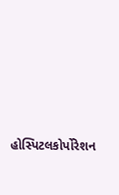હોસ્પિટલકોર્પોરેશન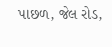પાછળ, જેલ રોડ,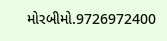મોરબીમો.9726972400